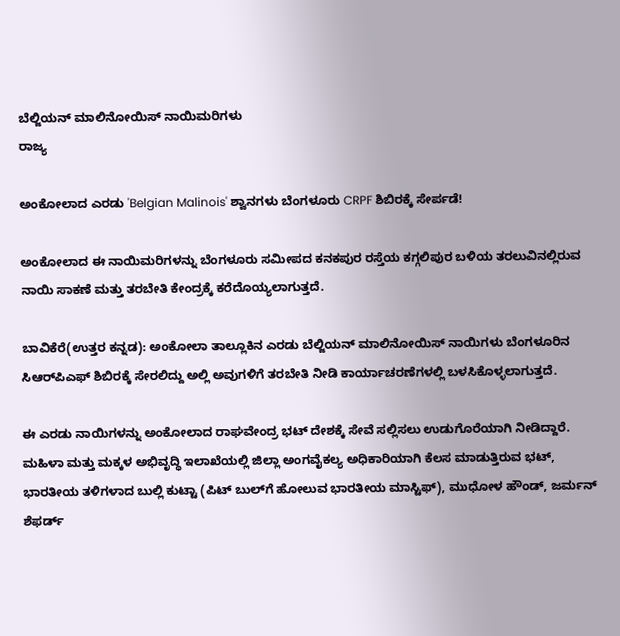ಬೆಲ್ಜಿಯನ್ ಮಾಲಿನೋಯಿಸ್ ನಾಯಿಮರಿಗಳು
ರಾಜ್ಯ

ಅಂಕೋಲಾದ ಎರಡು 'Belgian Malinois' ಶ್ವಾನಗಳು ಬೆಂಗಳೂರು CRPF ಶಿಬಿರಕ್ಕೆ ಸೇರ್ಪಡೆ!

ಅಂಕೋಲಾದ ಈ ನಾಯಿಮರಿಗಳನ್ನು ಬೆಂಗಳೂರು ಸಮೀಪದ ಕನಕಪುರ ರಸ್ತೆಯ ಕಗ್ಗಲಿಪುರ ಬಳಿಯ ತರಲುವಿನಲ್ಲಿರುವ ನಾಯಿ ಸಾಕಣೆ ಮತ್ತು ತರಬೇತಿ ಕೇಂದ್ರಕ್ಕೆ ಕರೆದೊಯ್ಯಲಾಗುತ್ತದೆ.

ಬಾವಿಕೆರೆ(ಉತ್ತರ ಕನ್ನಡ): ಅಂಕೋಲಾ ತಾಲ್ಲೂಕಿನ ಎರಡು ಬೆಲ್ಜಿಯನ್ ಮಾಲಿನೋಯಿಸ್ ನಾಯಿಗಳು ಬೆಂಗಳೂರಿನ ಸಿಆರ್‌ಪಿಎಫ್ ಶಿಬಿರಕ್ಕೆ ಸೇರಲಿದ್ದು ಅಲ್ಲಿ ಅವುಗಳಿಗೆ ತರಬೇತಿ ನೀಡಿ ಕಾರ್ಯಾಚರಣೆಗಳಲ್ಲಿ ಬಳಸಿಕೊಳ್ಳಲಾಗುತ್ತದೆ.

ಈ ಎರಡು ನಾಯಿಗಳನ್ನು ಅಂಕೋಲಾದ ರಾಘವೇಂದ್ರ ಭಟ್ ದೇಶಕ್ಕೆ ಸೇವೆ ಸಲ್ಲಿಸಲು ಉಡುಗೊರೆಯಾಗಿ ನೀಡಿದ್ದಾರೆ. ಮಹಿಳಾ ಮತ್ತು ಮಕ್ಕಳ ಅಭಿವೃದ್ಧಿ ಇಲಾಖೆಯಲ್ಲಿ ಜಿಲ್ಲಾ ಅಂಗವೈಕಲ್ಯ ಅಧಿಕಾರಿಯಾಗಿ ಕೆಲಸ ಮಾಡುತ್ತಿರುವ ಭಟ್, ಭಾರತೀಯ ತಳಿಗಳಾದ ಬುಲ್ಲಿ ಕುಟ್ಟಾ (ಪಿಟ್ ಬುಲ್‌ಗೆ ಹೋಲುವ ಭಾರತೀಯ ಮಾಸ್ಟಿಫ್), ಮುಧೋಳ ಹೌಂಡ್‌, ಜರ್ಮನ್ ಶೆಫರ್ಡ್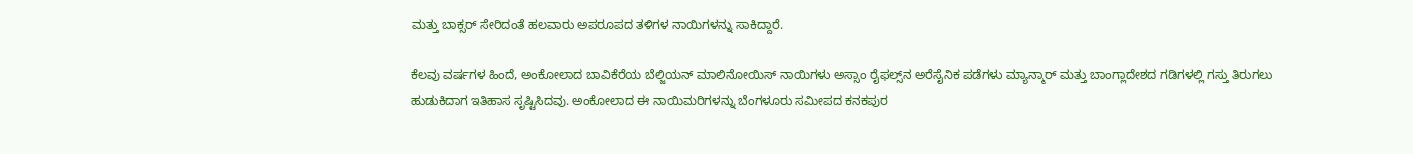ಮತ್ತು ಬಾಕ್ಸರ್ ಸೇರಿದಂತೆ ಹಲವಾರು ಅಪರೂಪದ ತಳಿಗಳ ನಾಯಿಗಳನ್ನು ಸಾಕಿದ್ದಾರೆ.

ಕೆಲವು ವರ್ಷಗಳ ಹಿಂದೆ, ಅಂಕೋಲಾದ ಬಾವಿಕೆರೆಯ ಬೆಲ್ಜಿಯನ್ ಮಾಲಿನೋಯಿಸ್ ನಾಯಿಗಳು ಅಸ್ಸಾಂ ರೈಫಲ್ಸ್‌ನ ಅರೆಸೈನಿಕ ಪಡೆಗಳು ಮ್ಯಾನ್ಮಾರ್ ಮತ್ತು ಬಾಂಗ್ಲಾದೇಶದ ಗಡಿಗಳಲ್ಲಿ ಗಸ್ತು ತಿರುಗಲು ಹುಡುಕಿದಾಗ ಇತಿಹಾಸ ಸೃಷ್ಟಿಸಿದವು. ಅಂಕೋಲಾದ ಈ ನಾಯಿಮರಿಗಳನ್ನು ಬೆಂಗಳೂರು ಸಮೀಪದ ಕನಕಪುರ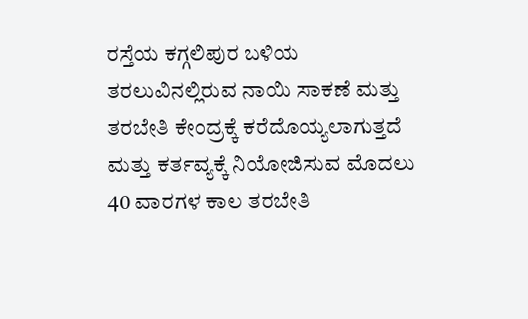ರಸ್ತೆಯ ಕಗ್ಗಲಿಪುರ ಬಳಿಯ ತರಲುವಿನಲ್ಲಿರುವ ನಾಯಿ ಸಾಕಣೆ ಮತ್ತು ತರಬೇತಿ ಕೇಂದ್ರಕ್ಕೆ ಕರೆದೊಯ್ಯಲಾಗುತ್ತದೆ ಮತ್ತು ಕರ್ತವ್ಯಕ್ಕೆ ನಿಯೋಜಿಸುವ ಮೊದಲು 40 ವಾರಗಳ ಕಾಲ ತರಬೇತಿ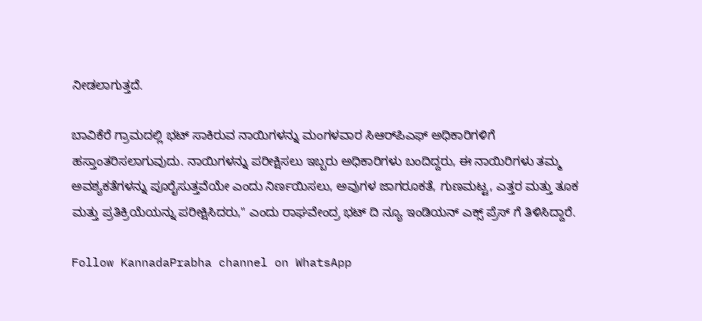ನೀಡಲಾಗುತ್ತದೆ.

ಬಾವಿಕೆರೆ ಗ್ರಾಮದಲ್ಲಿ ಭಟ್ ಸಾಕಿರುವ ನಾಯಿಗಳನ್ನು ಮಂಗಳವಾರ ಸಿಆರ್‌ಪಿಎಫ್ ಅಧಿಕಾರಿಗಳಿಗೆ ಹಸ್ತಾಂತರಿಸಲಾಗುವುದು. ನಾಯಿಗಳನ್ನು ಪರೀಕ್ಷಿಸಲು ಇಬ್ಬರು ಅಧಿಕಾರಿಗಳು ಬಂದಿದ್ದರು, ಈ ನಾಯಿರಿಗಳು ತಮ್ಮ ಅವಶ್ಯಕತೆಗಳನ್ನು ಪೂರೈಸುತ್ತವೆಯೇ ಎಂದು ನಿರ್ಣಯಿಸಲು, ಅವುಗಳ ಜಾಗರೂಕತೆ, ಗುಣಮಟ್ಟ, ಎತ್ತರ ಮತ್ತು ತೂಕ ಮತ್ತು ಪ್ರತಿಕ್ರಿಯೆಯನ್ನು ಪರೀಕ್ಷಿಸಿದರು," ಎಂದು ರಾಘವೇಂದ್ರ ಭಟ್ ದಿ ನ್ಯೂ ಇಂಡಿಯನ್ ಎಕ್ಸ್ ಪ್ರೆಸ್ ಗೆ ತಿಳಿಸಿದ್ದಾರೆ.

Follow KannadaPrabha channel on WhatsApp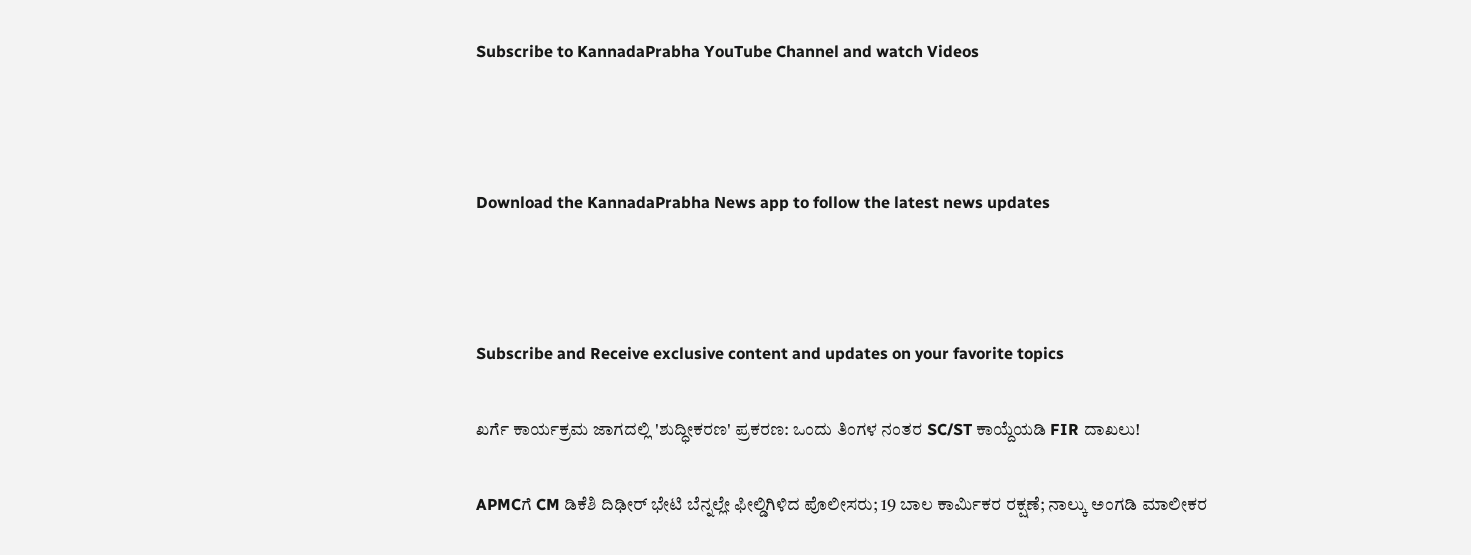Subscribe to KannadaPrabha YouTube Channel and watch Videos



Download the KannadaPrabha News app to follow the latest news updates



Subscribe and Receive exclusive content and updates on your favorite topics

ಖರ್ಗೆ ಕಾರ್ಯಕ್ರಮ ಜಾಗದಲ್ಲಿ 'ಶುದ್ಧೀಕರಣ' ಪ್ರಕರಣ: ಒಂದು ತಿಂಗಳ ನಂತರ SC/ST ಕಾಯ್ದೆಯಡಿ FIR ದಾಖಲು!

APMCಗೆ CM ಡಿಕೆಶಿ ದಿಢೀರ್ ಭೇಟಿ ಬೆನ್ನಲ್ಲೇ ಫೀಲ್ಡಿಗಿಳಿದ ಪೊಲೀಸರು; 19 ಬಾಲ ಕಾರ್ಮಿಕರ ರಕ್ಷಣೆ; ನಾಲ್ಕು ಅಂಗಡಿ ಮಾಲೀಕರ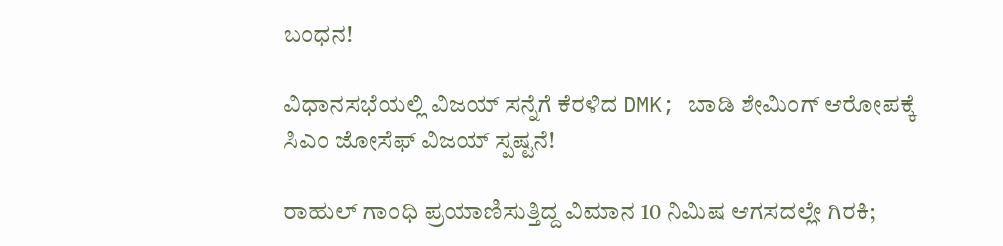ಬಂಧನ!

ವಿಧಾನಸಭೆಯಲ್ಲಿ ವಿಜಯ್ ಸನ್ನೆಗೆ ಕೆರಳಿದ DMK; ಬಾಡಿ ಶೇಮಿಂಗ್ ಆರೋಪಕ್ಕೆ ಸಿಎಂ ಜೋಸೆಫ್ ವಿಜಯ್ ಸ್ಪಷ್ಟನೆ!

ರಾಹುಲ್‌ ಗಾಂಧಿ ಪ್ರಯಾಣಿಸುತ್ತಿದ್ದ ವಿಮಾನ 10 ನಿಮಿಷ ಆಗಸದಲ್ಲೇ ಗಿರಕಿ;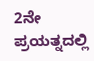2ನೇ ಪ್ರಯತ್ನದಲ್ಲಿ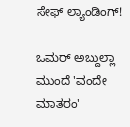ಸೇಫ್‌ ಲ್ಯಾಂಡಿಂಗ್!

ಒಮರ್ ಅಬ್ದುಲ್ಲಾ ಮುಂದೆ 'ವಂದೇ ಮಾತರಂ'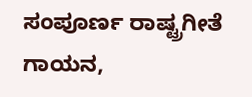ಸಂಪೂರ್ಣ ರಾಷ್ಟ್ರಗೀತೆ ಗಾಯನ,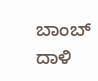ಬಾಂಬ್ ದಾಳಿ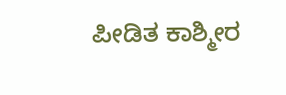ಪೀಡಿತ ಕಾಶ್ಮೀರ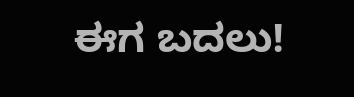ಈಗ ಬದಲು!